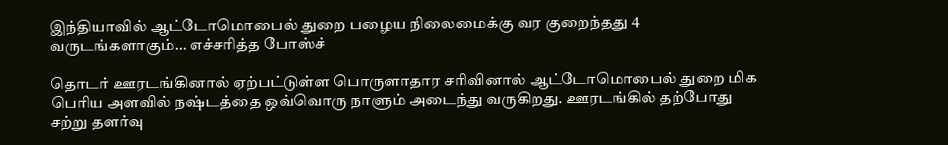இந்தியாவில் ஆட்டோமொபைல் துறை பழைய நிலைமைக்கு வர குறைந்தது 4 வருடங்களாகும்... எச்சரித்த போஸ்ச்

தொடர் ஊரடங்கினால் ஏற்பட்டுள்ள பொருளாதார சரிவினால் ஆட்டோமொபைல் துறை மிக பெரிய அளவில் நஷ்டத்தை ஒவ்வொரு நாளும் அடைந்து வருகிறது. ஊரடங்கில் தற்போது சற்று தளர்வு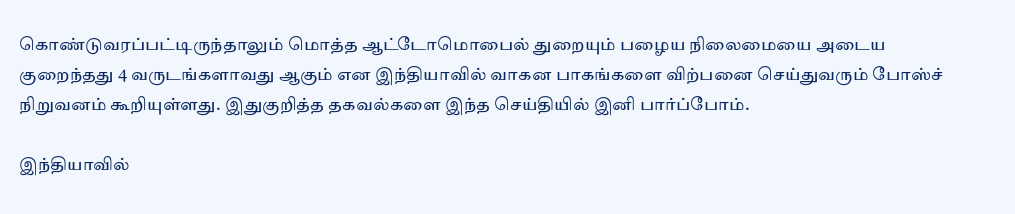கொண்டுவரப்பட்டிருந்தாலும் மொத்த ஆட்டோமொபைல் துறையும் பழைய நிலைமையை அடைய குறைந்தது 4 வருடங்களாவது ஆகும் என இந்தியாவில் வாகன பாகங்களை விற்பனை செய்துவரும் போஸ்ச் நிறுவனம் கூறியுள்ளது. இதுகுறித்த தகவல்களை இந்த செய்தியில் இனி பார்ப்போம்.

இந்தியாவில்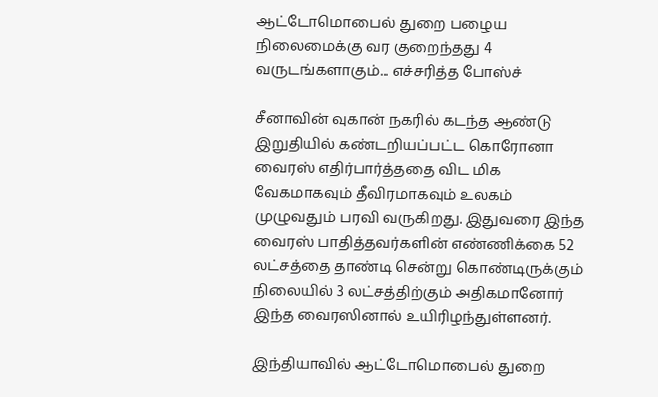ஆட்டோமொபைல் துறை பழைய நிலைமைக்கு வர குறைந்தது 4 வருடங்களாகும்... எச்சரித்த போஸ்ச்

சீனாவின் வுகான் நகரில் கடந்த ஆண்டு இறுதியில் கண்டறியப்பட்ட கொரோனா வைரஸ் எதிர்பார்த்ததை விட மிக வேகமாகவும் தீவிரமாகவும் உலகம் முழுவதும் பரவி வருகிறது. இதுவரை இந்த வைரஸ் பாதித்தவர்களின் எண்ணிக்கை 52 லட்சத்தை தாண்டி சென்று கொண்டிருக்கும் நிலையில் 3 லட்சத்திற்கும் அதிகமானோர் இந்த வைரஸினால் உயிரிழந்துள்ளனர்.

இந்தியாவில் ஆட்டோமொபைல் துறை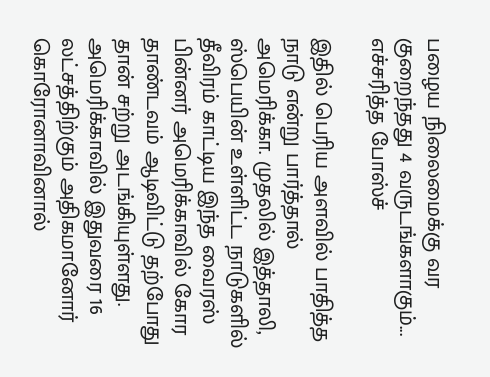பழைய நிலைமைக்கு வர குறைந்தது 4 வருடங்களாகும்... எச்சரித்த போஸ்ச்

இதில் பெரிய அளவில் பாதித்த நாடு என்று பார்த்தால் அமெரிக்கா. முதலில் இத்தாலி, ஸ்பெயின் உள்ளிட்ட நாடுகளில் தீவிரம் காட்டிய இந்த வைரஸ் பின்னர் அமெரிக்காவில் கோர தாண்டவம் ஆடிவிட்டு தற்போது தான் சற்று அடங்கியுள்ளது. அமெரிக்காவில் இதுவரை 16 லட்சத்திற்கும் அதிகமானோர் கொரோனாவினால்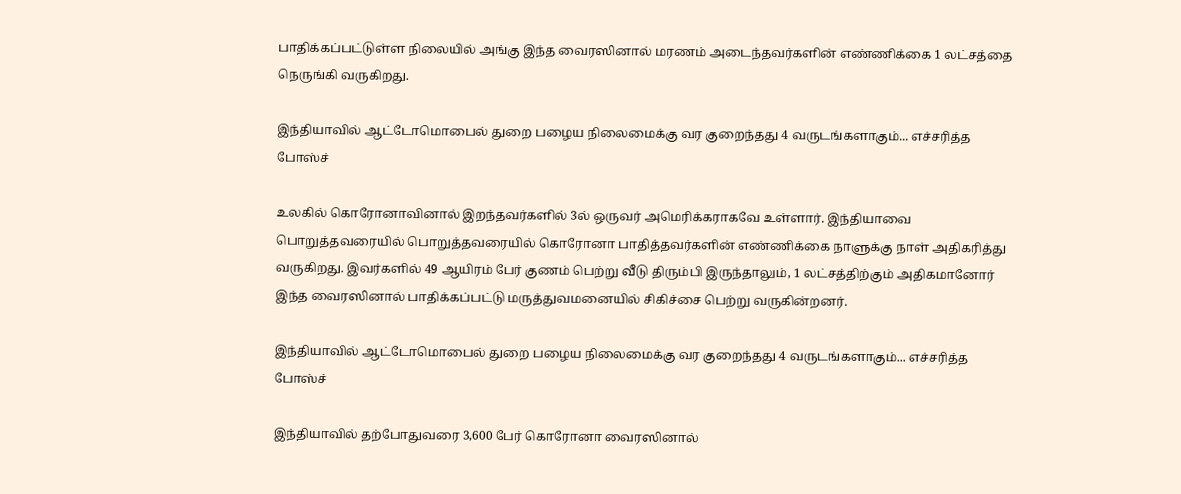பாதிக்கப்பட்டுள்ள நிலையில் அங்கு இந்த வைரஸினால் மரணம் அடைந்தவர்களின் எண்ணிக்கை 1 லட்சத்தை நெருங்கி வருகிறது.

இந்தியாவில் ஆட்டோமொபைல் துறை பழைய நிலைமைக்கு வர குறைந்தது 4 வருடங்களாகும்... எச்சரித்த போஸ்ச்

உலகில் கொரோனாவினால் இறந்தவர்களில் 3ல் ஒருவர் அமெரிக்கராகவே உள்ளார். இந்தியாவை பொறுத்தவரையில் பொறுத்தவரையில் கொரோனா பாதித்தவர்களின் எண்ணிக்கை நாளுக்கு நாள் அதிகரித்து வருகிறது. இவர்களில் 49 ஆயிரம் பேர் குணம் பெற்று வீடு திரும்பி இருந்தாலும், 1 லட்சத்திற்கும் அதிகமானோர் இந்த வைரஸினால் பாதிக்கப்பட்டு மருத்துவமனையில் சிகிச்சை பெற்று வருகின்றனர்.

இந்தியாவில் ஆட்டோமொபைல் துறை பழைய நிலைமைக்கு வர குறைந்தது 4 வருடங்களாகும்... எச்சரித்த போஸ்ச்

இந்தியாவில் தற்போதுவரை 3,600 பேர் கொரோனா வைரஸினால்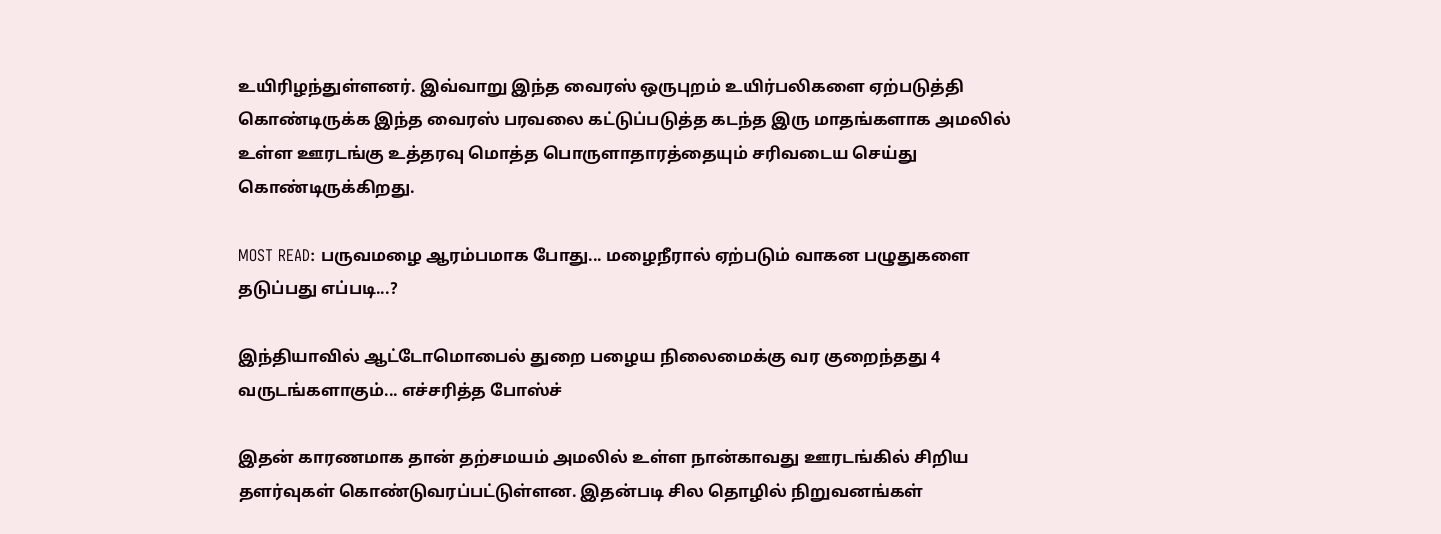உயிரிழந்துள்ளனர். இவ்வாறு இந்த வைரஸ் ஒருபுறம் உயிர்பலிகளை ஏற்படுத்தி கொண்டிருக்க இந்த வைரஸ் பரவலை கட்டுப்படுத்த கடந்த இரு மாதங்களாக அமலில் உள்ள ஊரடங்கு உத்தரவு மொத்த பொருளாதாரத்தையும் சரிவடைய செய்து கொண்டிருக்கிறது.

MOST READ: பருவமழை ஆரம்பமாக போது... மழைநீரால் ஏற்படும் வாகன பழுதுகளை தடுப்பது எப்படி...?

இந்தியாவில் ஆட்டோமொபைல் துறை பழைய நிலைமைக்கு வர குறைந்தது 4 வருடங்களாகும்... எச்சரித்த போஸ்ச்

இதன் காரணமாக தான் தற்சமயம் அமலில் உள்ள நான்காவது ஊரடங்கில் சிறிய தளர்வுகள் கொண்டுவரப்பட்டுள்ளன. இதன்படி சில தொழில் நிறுவனங்கள்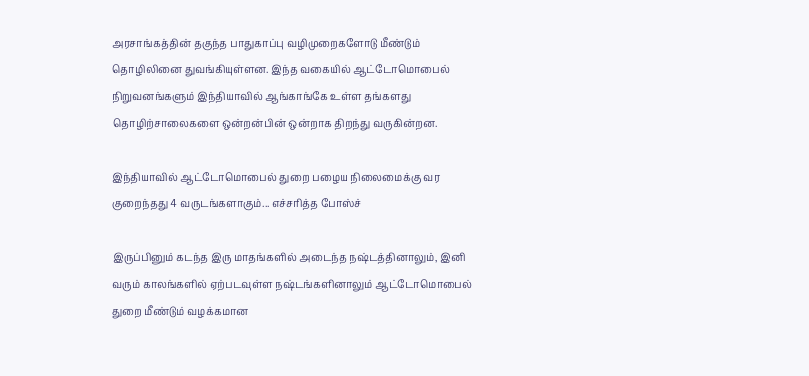அரசாங்கத்தின் தகுந்த பாதுகாப்பு வழிமுறைகளோடு மீண்டும் தொழிலினை துவங்கியுள்ளன. இந்த வகையில் ஆட்டோமொபைல் நிறுவனங்களும் இந்தியாவில் ஆங்காங்கே உள்ள தங்களது தொழிற்சாலைகளை ஒன்றன்பின் ஒன்றாக திறந்து வருகின்றன.

இந்தியாவில் ஆட்டோமொபைல் துறை பழைய நிலைமைக்கு வர குறைந்தது 4 வருடங்களாகும்... எச்சரித்த போஸ்ச்

இருப்பினும் கடந்த இரு மாதங்களில் அடைந்த நஷ்டத்தினாலும், இனி வரும் காலங்களில் ஏற்படவுள்ள நஷ்டங்களினாலும் ஆட்டோமொபைல் துறை மீண்டும் வழக்கமான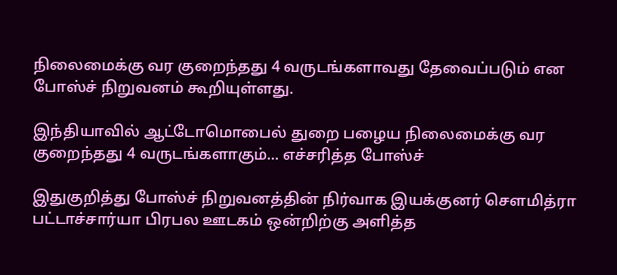நிலைமைக்கு வர குறைந்தது 4 வருடங்களாவது தேவைப்படும் என போஸ்ச் நிறுவனம் கூறியுள்ளது.

இந்தியாவில் ஆட்டோமொபைல் துறை பழைய நிலைமைக்கு வர குறைந்தது 4 வருடங்களாகும்... எச்சரித்த போஸ்ச்

இதுகுறித்து போஸ்ச் நிறுவனத்தின் நிர்வாக இயக்குனர் சௌமித்ரா பட்டாச்சார்யா பிரபல ஊடகம் ஒன்றிற்கு அளித்த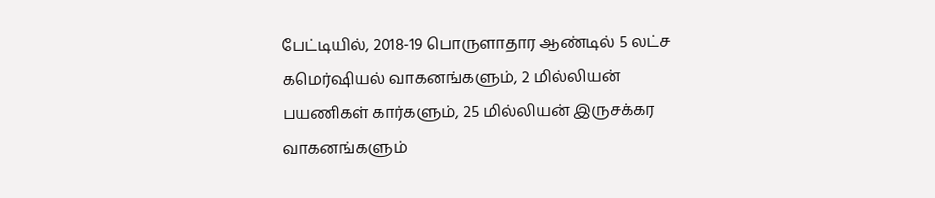பேட்டியில், 2018-19 பொருளாதார ஆண்டில் 5 லட்ச கமெர்ஷியல் வாகனங்களும், 2 மில்லியன் பயணிகள் கார்களும், 25 மில்லியன் இருசக்கர வாகனங்களும்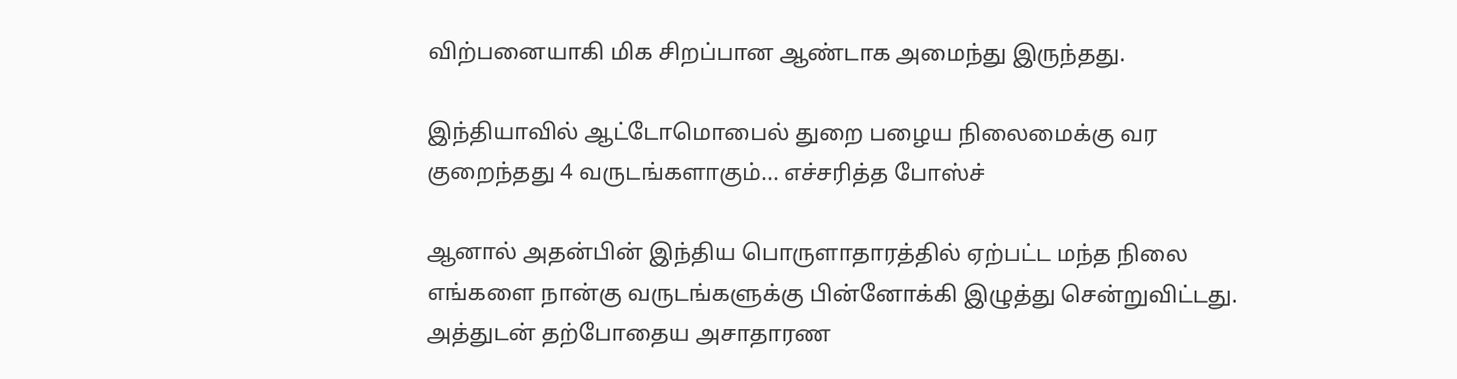விற்பனையாகி மிக சிறப்பான ஆண்டாக அமைந்து இருந்தது.

இந்தியாவில் ஆட்டோமொபைல் துறை பழைய நிலைமைக்கு வர குறைந்தது 4 வருடங்களாகும்... எச்சரித்த போஸ்ச்

ஆனால் அதன்பின் இந்திய பொருளாதாரத்தில் ஏற்பட்ட மந்த நிலை எங்களை நான்கு வருடங்களுக்கு பின்னோக்கி இழுத்து சென்றுவிட்டது. அத்துடன் தற்போதைய அசாதாரண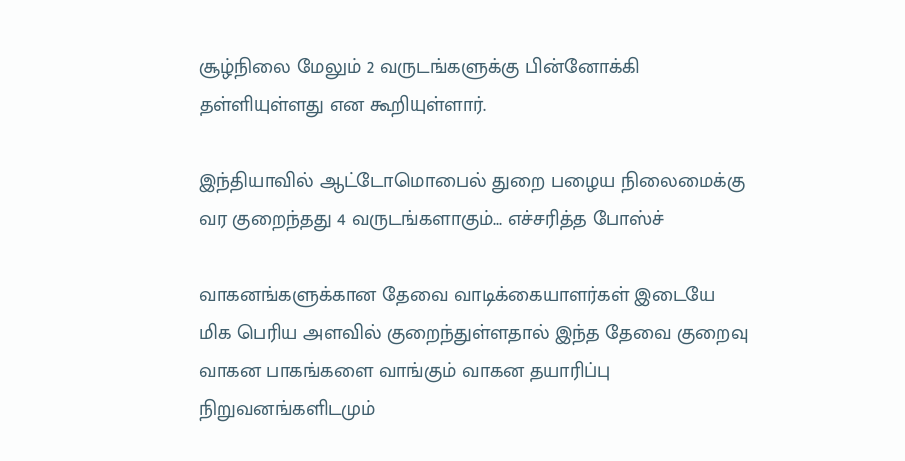சூழ்நிலை மேலும் 2 வருடங்களுக்கு பின்னோக்கி தள்ளியுள்ளது என கூறியுள்ளார்.

இந்தியாவில் ஆட்டோமொபைல் துறை பழைய நிலைமைக்கு வர குறைந்தது 4 வருடங்களாகும்... எச்சரித்த போஸ்ச்

வாகனங்களுக்கான தேவை வாடிக்கையாளர்கள் இடையே மிக பெரிய அளவில் குறைந்துள்ளதால் இந்த தேவை குறைவு வாகன பாகங்களை வாங்கும் வாகன தயாரிப்பு நிறுவனங்களிடமும்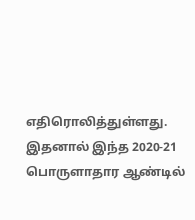எதிரொலித்துள்ளது. இதனால் இந்த 2020-21 பொருளாதார ஆண்டில்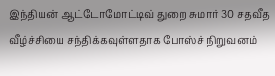இந்தியன் ஆட்டோமோட்டிவ் துறை சுமார் 30 சதவீத வீழ்ச்சியை சந்திக்கவுள்ளதாக போஸ்ச் நிறுவனம்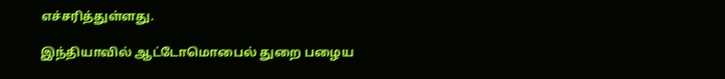எச்சரித்துள்ளது.

இந்தியாவில் ஆட்டோமொபைல் துறை பழைய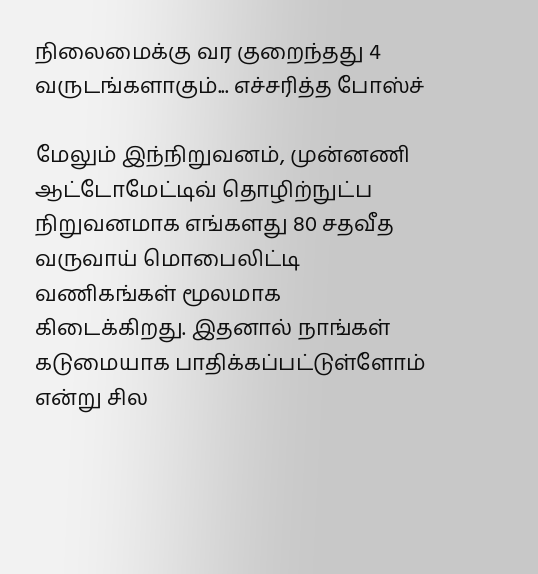நிலைமைக்கு வர குறைந்தது 4 வருடங்களாகும்... எச்சரித்த போஸ்ச்

மேலும் இந்நிறுவனம், முன்னணி ஆட்டோமேட்டிவ் தொழிற்நுட்ப நிறுவனமாக எங்களது 80 சதவீத வருவாய் மொபைலிட்டி வணிகங்கள் மூலமாக கிடைக்கிறது. இதனால் நாங்கள் கடுமையாக பாதிக்கப்பட்டுள்ளோம் என்று சில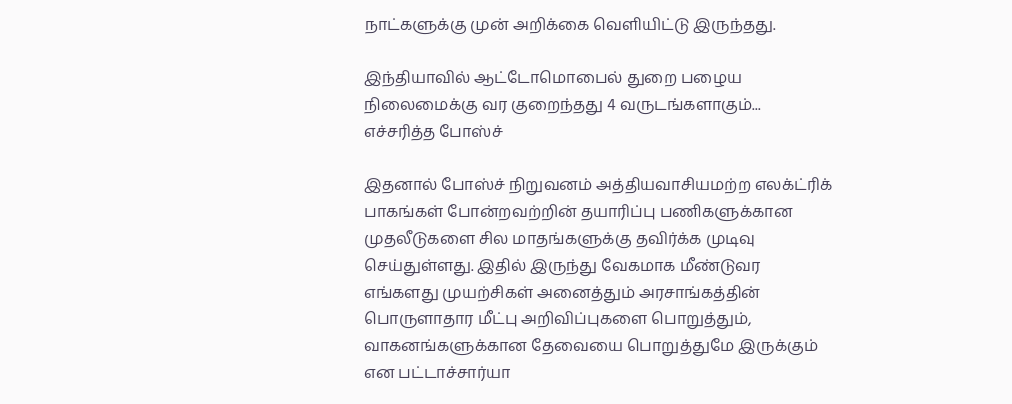நாட்களுக்கு முன் அறிக்கை வெளியிட்டு இருந்தது.

இந்தியாவில் ஆட்டோமொபைல் துறை பழைய நிலைமைக்கு வர குறைந்தது 4 வருடங்களாகும்... எச்சரித்த போஸ்ச்

இதனால் போஸ்ச் நிறுவனம் அத்தியவாசியமற்ற எலக்ட்ரிக் பாகங்கள் போன்றவற்றின் தயாரிப்பு பணிகளுக்கான முதலீடுகளை சில மாதங்களுக்கு தவிர்க்க முடிவு செய்துள்ளது. இதில் இருந்து வேகமாக மீண்டுவர எங்களது முயற்சிகள் அனைத்தும் அரசாங்கத்தின் பொருளாதார மீட்பு அறிவிப்புகளை பொறுத்தும், வாகனங்களுக்கான தேவையை பொறுத்துமே இருக்கும் என பட்டாச்சார்யா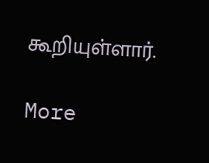கூறியுள்ளார்.

More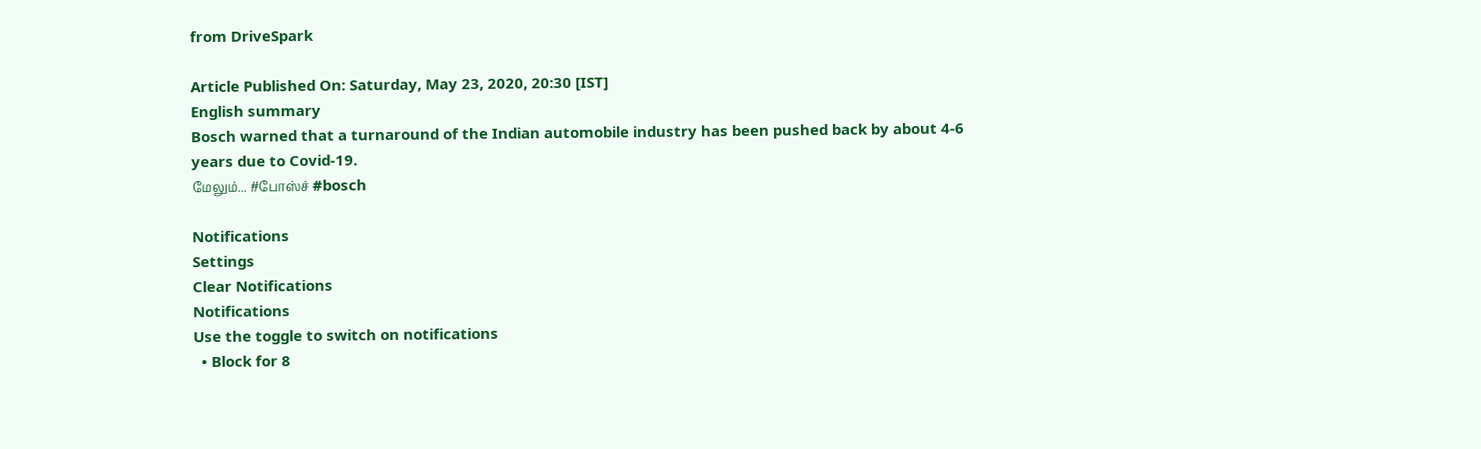from DriveSpark

Article Published On: Saturday, May 23, 2020, 20:30 [IST]
English summary
Bosch warned that a turnaround of the Indian automobile industry has been pushed back by about 4-6 years due to Covid-19.
மேலும்... #போஸ்ச் #bosch

Notifications
Settings
Clear Notifications
Notifications
Use the toggle to switch on notifications
  • Block for 8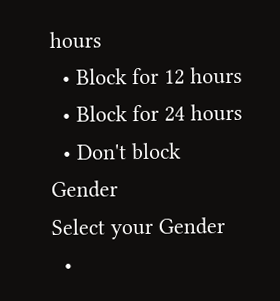hours
  • Block for 12 hours
  • Block for 24 hours
  • Don't block
Gender
Select your Gender
  •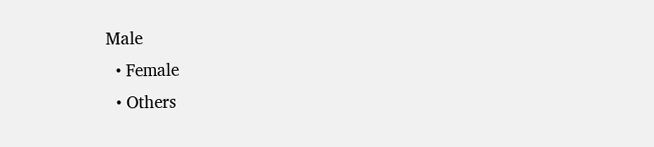Male
  • Female
  • Others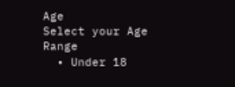Age
Select your Age Range
  • Under 18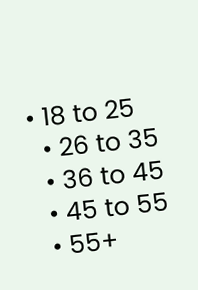• 18 to 25
  • 26 to 35
  • 36 to 45
  • 45 to 55
  • 55+